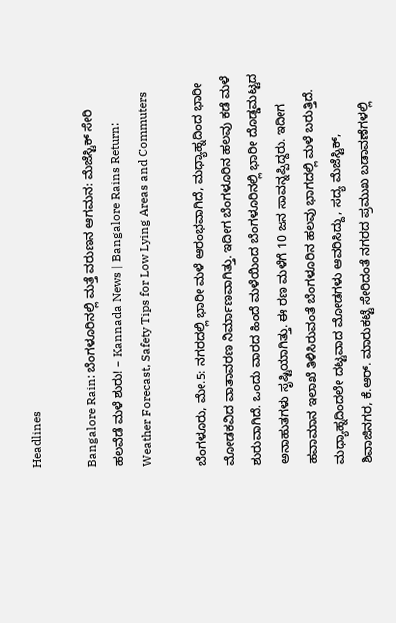Headlines

Bangalore Rain: ಬೆಂಗಳೂರಿನಲ್ಲಿ ಮತ್ತೆ ವರುಣನ ಆಗಮನ: ಮೆಜೆಸ್ಟಿಕ್ ಸೇರಿ ಹಲವೆಡೆ ಮಳೆ ಶುರು! – Kannada News | Bangalore Rains Return: Weather Forecast, Safety Tips for Low Lying Areas and Commuters

ಬೆಂಗಳೂರು, ಮೇ.5: ನಗರದಲ್ಲಿ ಭಾರೀ ಮಳೆ ಆರಂಭವಾಗಿದೆ, ಮಧ್ಯಾಹ್ನದಿಂದ ಭಾರೀ ಮೋಡಕವಿದ ವಾತಾವರಣ ನಿರ್ಮಾಣವಾಗಿತ್ತು. ಇದೀಗ ಬೆಂಗಳೂರಿನ ಹಲವು ಕಡೆ ಮಳೆ ಶುರುವಾಗಿದೆ. ಒಂದು ವಾರದ ಹಿಂದೆ ಮಳೆಯಿಂದ ಬೆಂಗಳೂರಿನಲ್ಲಿ ಭಾರೀ ದೊಡ್ಡಮಟ್ಟದ ಅನಾಹುತಗಳು ಸೃಷ್ಟಿಯಾಗಿತ್ತು. ಈ ರಣ ಮಳೆಗೆ 10 ಜನ ಸಾವನ್ನಪ್ಪಿದ್ದರು. ಇದೀಗ ಹವಾಮಾನ ಇಲಾಖೆ ತಿಳಿಸಿರುವಂತೆ ಬೆಂಗಳೂರಿನ ಹಲವು ಭಾಗದಲ್ಲಿ ಮಳೆ ಬರುತ್ತಿದೆ. ಮಧ್ಯಾಹ್ನದಿಂದಲೇ ದಟ್ಟವಾದ ಮೋಡಗಳು ಆವರಿಸಿದ್ದು, ಸದ್ಯ ಮೆಜೆಸ್ಟಿಕ್, ಶಿವಾಜಿನಗರ, ಕೆ.ಆರ್. ಮಾರುಕಟ್ಟೆ ಸೇರಿದಂತೆ ನಗರದ ಪ್ರಮುಖ ಬಡಾವಣೆಗಳಲ್ಲಿ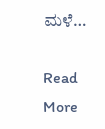ಮಳೆ…

Read More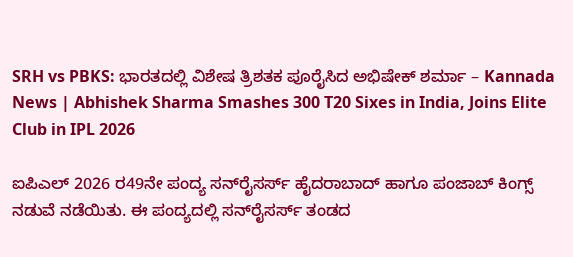SRH vs PBKS: ಭಾರತದಲ್ಲಿ ವಿಶೇಷ ತ್ರಿಶತಕ ಪೂರೈಸಿದ ಅಭಿಷೇಕ್ ಶರ್ಮಾ – Kannada News | Abhishek Sharma Smashes 300 T20 Sixes in India, Joins Elite Club in IPL 2026

ಐಪಿಎಲ್ 2026 ರ49ನೇ ಪಂದ್ಯ ಸನ್‌ರೈಸರ್ಸ್ ಹೈದರಾಬಾದ್‌ ಹಾಗೂ ಪಂಜಾಬ್ ಕಿಂಗ್ಸ್ ನಡುವೆ ನಡೆಯಿತು. ಈ ಪಂದ್ಯದಲ್ಲಿ ಸನ್‌ರೈಸರ್ಸ್ ತಂಡದ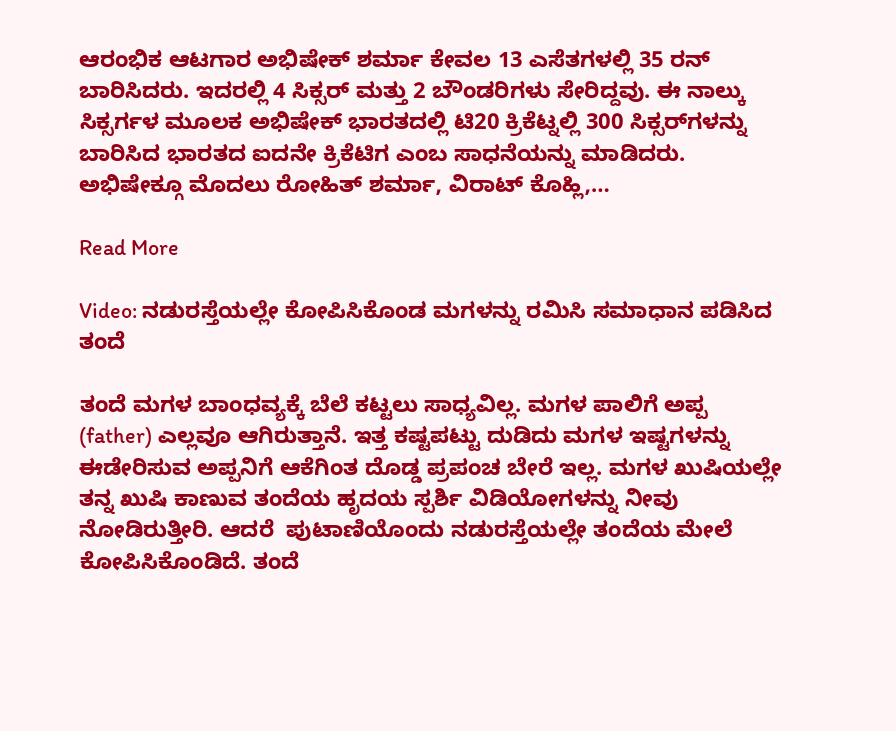ಆರಂಭಿಕ ಆಟಗಾರ ಅಭಿಷೇಕ್ ಶರ್ಮಾ ಕೇವಲ 13 ಎಸೆತಗಳಲ್ಲಿ 35 ರನ್ ಬಾರಿಸಿದರು. ಇದರಲ್ಲಿ 4 ಸಿಕ್ಸರ್ ಮತ್ತು 2 ಬೌಂಡರಿಗಳು ಸೇರಿದ್ದವು. ಈ ನಾಲ್ಕು ಸಿಕ್ಸರ್ಗಳ ಮೂಲಕ ಅಭಿಷೇಕ್ ಭಾರತದಲ್ಲಿ ಟಿ20 ಕ್ರಿಕೆಟ್ನಲ್ಲಿ 300 ಸಿಕ್ಸರ್‌ಗಳನ್ನು ಬಾರಿಸಿದ ಭಾರತದ ಐದನೇ ಕ್ರಿಕೆಟಿಗ ಎಂಬ ಸಾಧನೆಯನ್ನು ಮಾಡಿದರು. ಅಭಿಷೇಕ್ಗೂ ಮೊದಲು ರೋಹಿತ್ ಶರ್ಮಾ, ವಿರಾಟ್ ಕೊಹ್ಲಿ,…

Read More

Video: ನಡುರಸ್ತೆಯಲ್ಲೇ ಕೋಪಿಸಿಕೊಂಡ ಮಗಳನ್ನು ರಮಿಸಿ ಸಮಾಧಾನ ಪಡಿಸಿದ ತಂದೆ

ತಂದೆ ಮಗಳ ಬಾಂಧವ್ಯಕ್ಕೆ ಬೆಲೆ ಕಟ್ಟಲು ಸಾಧ್ಯವಿಲ್ಲ. ಮಗಳ ಪಾಲಿಗೆ ಅಪ್ಪ (father) ಎಲ್ಲವೂ ಆಗಿರುತ್ತಾನೆ. ಇತ್ತ ಕಷ್ಟಪಟ್ಟು ದುಡಿದು ಮಗಳ ಇಷ್ಟಗಳನ್ನು ಈಡೇರಿಸುವ ಅಪ್ಪನಿಗೆ ಆಕೆಗಿಂತ ದೊಡ್ಡ ಪ್ರಪಂಚ ಬೇರೆ ಇಲ್ಲ. ಮಗಳ ಖುಷಿಯಲ್ಲೇ ತನ್ನ ಖುಷಿ ಕಾಣುವ ತಂದೆಯ ಹೃದಯ ಸ್ಪರ್ಶಿ ವಿಡಿಯೋಗಳನ್ನು ನೀವು ನೋಡಿರುತ್ತೀರಿ. ಆದರೆ  ಪುಟಾಣಿಯೊಂದು ನಡುರಸ್ತೆಯಲ್ಲೇ ತಂದೆಯ ಮೇಲೆ ಕೋಪಿಸಿಕೊಂಡಿದೆ. ತಂದೆ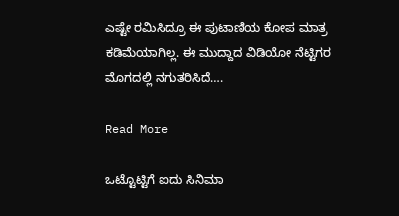ಎಷ್ಟೇ ರಮಿಸಿದ್ರೂ ಈ ಪುಟಾಣಿಯ ಕೋಪ ಮಾತ್ರ ಕಡಿಮೆಯಾಗಿಲ್ಲ. ಈ ಮುದ್ದಾದ ವಿಡಿಯೋ ನೆಟ್ಟಿಗರ ಮೊಗದಲ್ಲಿ ನಗುತರಿಸಿದೆ….

Read More

ಒಟ್ಟೊಟ್ಟಿಗೆ ಐದು ಸಿನಿಮಾ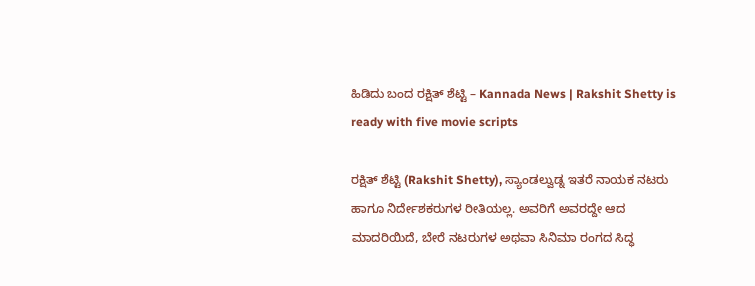ಹಿಡಿದು ಬಂದ ರಕ್ಷಿತ್ ಶೆಟ್ಟಿ – Kannada News | Rakshit Shetty is ready with five movie scripts

ರಕ್ಷಿತ್ ಶೆಟ್ಟಿ (Rakshit Shetty), ಸ್ಯಾಂಡಲ್ವುಡ್ನ ಇತರೆ ನಾಯಕ ನಟರು ಹಾಗೂ ನಿರ್ದೇಶಕರುಗಳ ರೀತಿಯಲ್ಲ. ಅವರಿಗೆ ಅವರದ್ದೇ ಆದ ಮಾದರಿಯಿದೆ, ಬೇರೆ ನಟರುಗಳ ಅಥವಾ ಸಿನಿಮಾ ರಂಗದ ಸಿದ್ಧ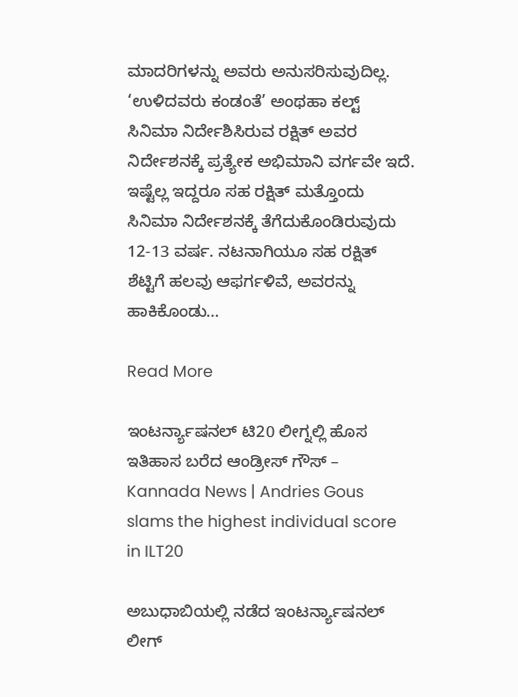ಮಾದರಿಗಳನ್ನು ಅವರು ಅನುಸರಿಸುವುದಿಲ್ಲ. ‘ಉಳಿದವರು ಕಂಡಂತೆ’ ಅಂಥಹಾ ಕಲ್ಟ್ ಸಿನಿಮಾ ನಿರ್ದೇಶಿಸಿರುವ ರಕ್ಷಿತ್ ಅವರ ನಿರ್ದೇಶನಕ್ಕೆ ಪ್ರತ್ಯೇಕ ಅಭಿಮಾನಿ ವರ್ಗವೇ ಇದೆ. ಇಷ್ಟೆಲ್ಲ ಇದ್ದರೂ ಸಹ ರಕ್ಷಿತ್ ಮತ್ತೊಂದು ಸಿನಿಮಾ ನಿರ್ದೇಶನಕ್ಕೆ ತೆಗೆದುಕೊಂಡಿರುವುದು 12-13 ವರ್ಷ. ನಟನಾಗಿಯೂ ಸಹ ರಕ್ಷಿತ್ ಶೆಟ್ಟಿಗೆ ಹಲವು ಆಫರ್ಗಳಿವೆ, ಅವರನ್ನು ಹಾಕಿಕೊಂಡು…

Read More

ಇಂಟರ್ನ್ಯಾಷನಲ್ ಟಿ20 ಲೀಗ್ನಲ್ಲಿ ಹೊಸ ಇತಿಹಾಸ ಬರೆದ ಆಂಡ್ರೀಸ್ ಗೌಸ್ – Kannada News | Andries Gous slams the highest individual score in ILT20

ಅಬುಧಾಬಿಯಲ್ಲಿ ನಡೆದ ಇಂಟರ್ನ್ಯಾಷನಲ್ ಲೀಗ್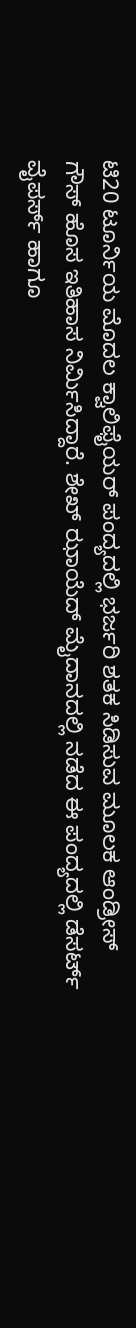ಟಿ20 ಟೂರ್ನಿಯ ಮೊದಲ ಕ್ವಾಲಿಫೈಯರ್ ಪಂದ್ಯದಲ್ಲಿ ಭರ್ಜರಿ ಶತಕ ಸಿಡಿಸುವ ಮೂಲಕ ಆಂಡ್ರೀಸ್ ಗೌಸ್ ಹೊಸ ಇತಿಹಾಸ ನಿರ್ಮಿಸಿದ್ದಾರೆ. ಶೇಖ್ ಝಾಯೆದ್ ಮೈದಾನದಲ್ಲಿ ನಡೆದ ಈ ಪಂದ್ಯದಲ್ಲಿ ಡೆಸರ್ಟ್ ವೈಪರ್ಸ್ ಹಾಗೂ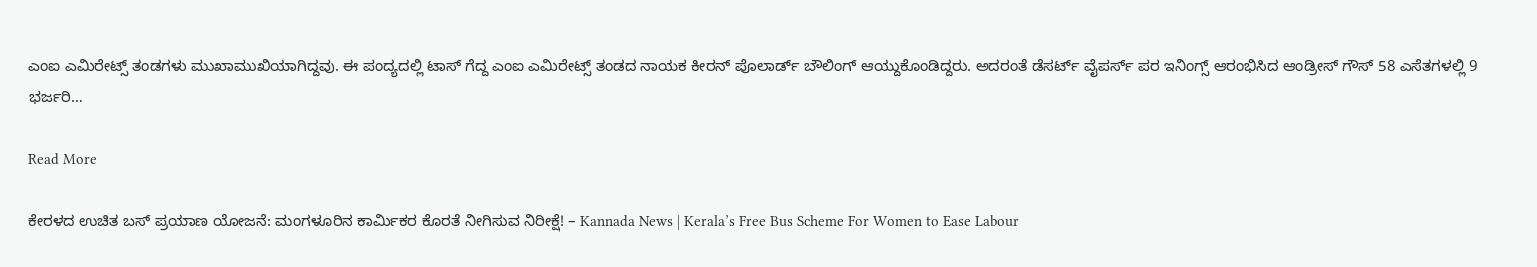ಎಂಐ ಎಮಿರೇಟ್ಸ್ ತಂಡಗಳು ಮುಖಾಮುಖಿಯಾಗಿದ್ದವು. ಈ ಪಂದ್ಯದಲ್ಲಿ ಟಾಸ್ ಗೆದ್ದ ಎಂಐ ಎಮಿರೇಟ್ಸ್ ತಂಡದ ನಾಯಕ ಕೀರನ್ ಪೊಲಾರ್ಡ್ ಬೌಲಿಂಗ್ ಆಯ್ದುಕೊಂಡಿದ್ದರು. ಅದರಂತೆ ಡೆಸರ್ಟ್ ವೈಪರ್ಸ್ ಪರ ಇನಿಂಗ್ಸ್ ಆರಂಭಿಸಿದ ಆಂಡ್ರೀಸ್ ಗೌಸ್ 58 ಎಸೆತಗಳಲ್ಲಿ 9 ಭರ್ಜರಿ…

Read More

ಕೇರಳದ ಉಚಿತ ಬಸ್ ಪ್ರಯಾಣ ಯೋಜನೆ: ಮಂಗಳೂರಿನ ಕಾರ್ಮಿಕರ ಕೊರತೆ ನೀಗಿಸುವ ನಿರೀಕ್ಷೆ! – Kannada News | Kerala’s Free Bus Scheme For Women to Ease Labour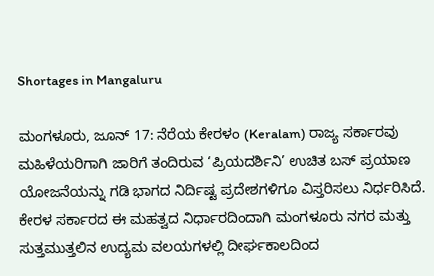Shortages in Mangaluru

ಮಂಗಳೂರು, ಜೂನ್ 17: ನೆರೆಯ ಕೇರಳಂ (Keralam) ರಾಜ್ಯ ಸರ್ಕಾರವು ಮಹಿಳೆಯರಿಗಾಗಿ ಜಾರಿಗೆ ತಂದಿರುವ ‘ಪ್ರಿಯದರ್ಶಿನಿ’ ಉಚಿತ ಬಸ್ ಪ್ರಯಾಣ ಯೋಜನೆಯನ್ನು ಗಡಿ ಭಾಗದ ನಿರ್ದಿಷ್ಟ ಪ್ರದೇಶಗಳಿಗೂ ವಿಸ್ತರಿಸಲು ನಿರ್ಧರಿಸಿದೆ. ಕೇರಳ ಸರ್ಕಾರದ ಈ ಮಹತ್ವದ ನಿರ್ಧಾರದಿಂದಾಗಿ ಮಂಗಳೂರು ನಗರ ಮತ್ತು ಸುತ್ತಮುತ್ತಲಿನ ಉದ್ಯಮ ವಲಯಗಳಲ್ಲಿ ದೀರ್ಘಕಾಲದಿಂದ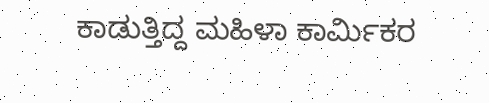ಕಾಡುತ್ತಿದ್ದ ಮಹಿಳಾ ಕಾರ್ಮಿಕರ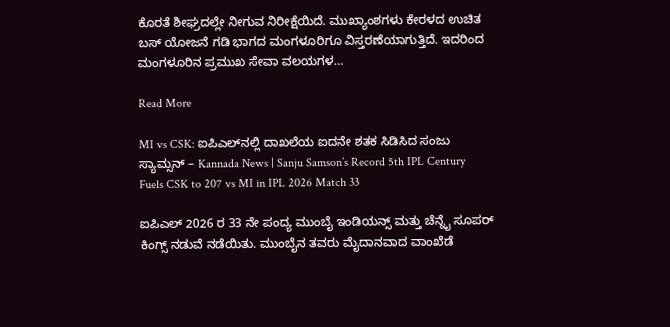ಕೊರತೆ ಶೀಘ್ರದಲ್ಲೇ ನೀಗುವ ನಿರೀಕ್ಷೆಯಿದೆ. ಮುಖ್ಯಾಂಶಗಳು ಕೇರಳದ ಉಚಿತ ಬಸ್ ಯೋಜನೆ ಗಡಿ ಭಾಗದ ಮಂಗಳೂರಿಗೂ ವಿಸ್ತರಣೆಯಾಗುತ್ತಿದೆ. ಇದರಿಂದ ಮಂಗಳೂರಿನ ಪ್ರಮುಖ ಸೇವಾ ವಲಯಗಳ…

Read More

MI vs CSK: ಐಪಿಎಲ್‌ನಲ್ಲಿ ದಾಖಲೆಯ ಐದನೇ ಶತಕ ಸಿಡಿಸಿದ ಸಂಜು ಸ್ಯಾಮ್ಸನ್ – Kannada News | Sanju Samson’s Record 5th IPL Century Fuels CSK to 207 vs MI in IPL 2026 Match 33

ಐಪಿಎಲ್ 2026 ರ 33 ನೇ ಪಂದ್ಯ ಮುಂಬೈ ಇಂಡಿಯನ್ಸ್ ಮತ್ತು ಚೆನ್ನೈ ಸೂಪರ್ ಕಿಂಗ್ಸ್ ನಡುವೆ ನಡೆಯಿತು. ಮುಂಬೈನ ತವರು ಮೈದಾನವಾದ ವಾಂಖೆಡೆ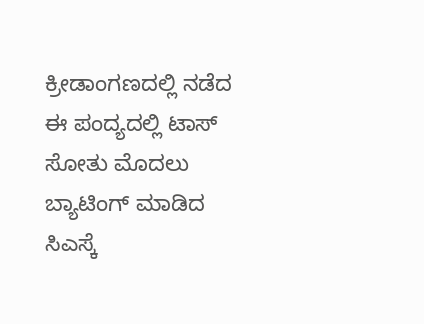ಕ್ರೀಡಾಂಗಣದಲ್ಲಿ ನಡೆದ ಈ ಪಂದ್ಯದಲ್ಲಿ ಟಾಸ್ ಸೋತು ಮೊದಲು ಬ್ಯಾಟಿಂಗ್‌ ಮಾಡಿದ ಸಿಎಸ್ಕೆ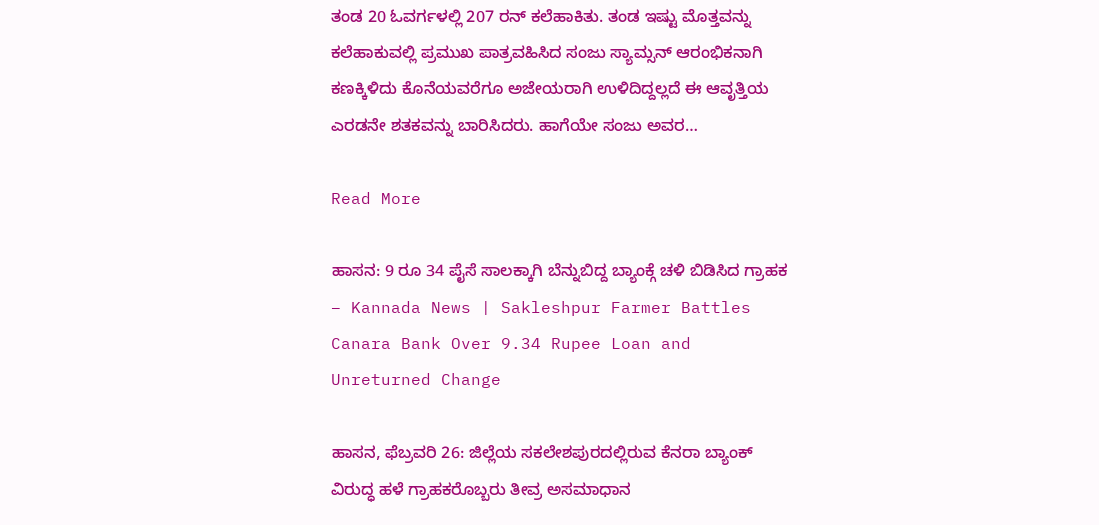ತಂಡ 20 ಓವರ್ಗಳಲ್ಲಿ 207 ರನ್ ಕಲೆಹಾಕಿತು. ತಂಡ ಇಷ್ಟು ಮೊತ್ತವನ್ನು ಕಲೆಹಾಕುವಲ್ಲಿ ಪ್ರಮುಖ ಪಾತ್ರವಹಿಸಿದ ಸಂಜು ಸ್ಯಾಮ್ಸನ್ ಆರಂಭಿಕನಾಗಿ ಕಣಕ್ಕಿಳಿದು ಕೊನೆಯವರೆಗೂ ಅಜೇಯರಾಗಿ ಉಳಿದಿದ್ದಲ್ಲದೆ ಈ ಆವೃತ್ತಿಯ ಎರಡನೇ ಶತಕವನ್ನು ಬಾರಿಸಿದರು. ಹಾಗೆಯೇ ಸಂಜು ಅವರ…

Read More

ಹಾಸನ: 9 ರೂ 34 ಪೈಸೆ ಸಾಲಕ್ಕಾಗಿ ಬೆನ್ನುಬಿದ್ದ ಬ್ಯಾಂಕ್ಗೆ ಚಳಿ ಬಿಡಿಸಿದ ಗ್ರಾಹಕ – Kannada News | Sakleshpur Farmer Battles Canara Bank Over 9.34 Rupee Loan and Unreturned Change

ಹಾಸನ, ಫೆಬ್ರವರಿ 26: ಜಿಲ್ಲೆಯ ಸಕಲೇಶಪುರದಲ್ಲಿರುವ ಕೆನರಾ ಬ್ಯಾಂಕ್ ವಿರುದ್ಧ ಹಳೆ ಗ್ರಾಹಕರೊಬ್ಬರು ತೀವ್ರ ಅಸಮಾಧಾನ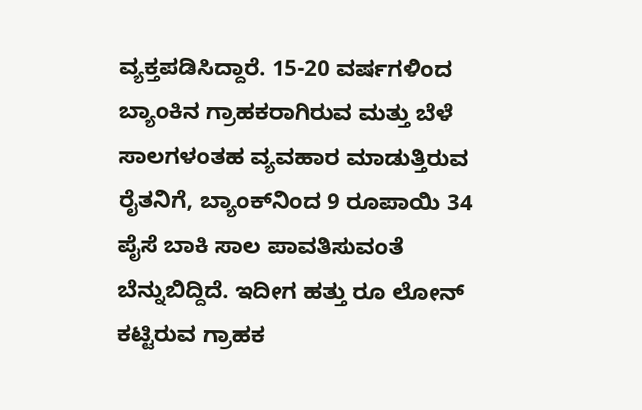ವ್ಯಕ್ತಪಡಿಸಿದ್ದಾರೆ. 15-20 ವರ್ಷಗಳಿಂದ ಬ್ಯಾಂಕಿನ ಗ್ರಾಹಕರಾಗಿರುವ ಮತ್ತು ಬೆಳೆ ಸಾಲಗಳಂತಹ ವ್ಯವಹಾರ ಮಾಡುತ್ತಿರುವ ರೈತನಿಗೆ, ಬ್ಯಾಂಕ್‌ನಿಂದ 9 ರೂಪಾಯಿ 34 ಪೈಸೆ ಬಾಕಿ ಸಾಲ ಪಾವತಿಸುವಂತೆ ಬೆನ್ನುಬಿದ್ದಿದೆ. ಇದೀಗ ಹತ್ತು ರೂ ಲೋನ್ ಕಟ್ಟಿರುವ ಗ್ರಾಹಕ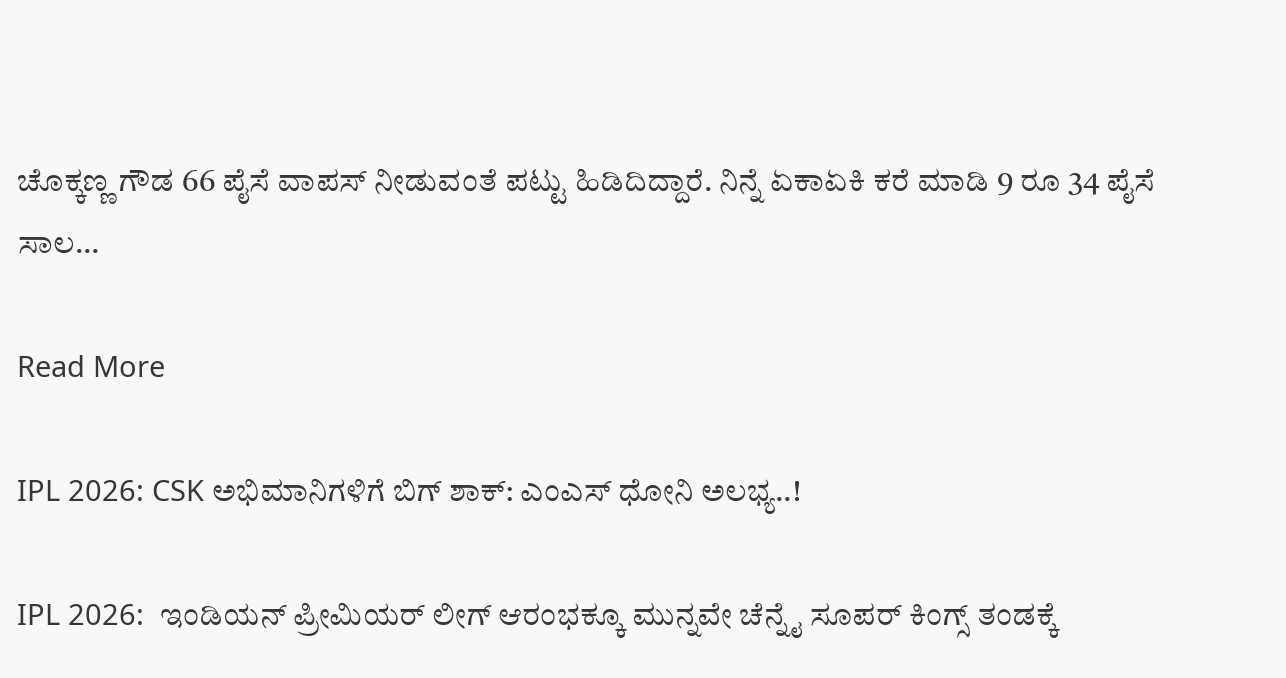ಚೊಕ್ಕಣ್ಣ ಗೌಡ 66 ಪೈಸೆ ವಾಪಸ್ ನೀಡುವಂತೆ ಪಟ್ಟು ಹಿಡಿದಿದ್ದಾರೆ. ನಿನ್ನೆ ಏಕಾಏಕಿ ಕರೆ ಮಾಡಿ 9 ರೂ 34 ಪೈಸೆ ಸಾಲ…

Read More

IPL 2026: CSK ಅಭಿಮಾನಿಗಳಿಗೆ ಬಿಗ್ ಶಾಕ್: ಎಂಎಸ್ ಧೋನಿ ಅಲಭ್ಯ..!

IPL 2026:  ಇಂಡಿಯನ್ ಪ್ರೀಮಿಯರ್ ಲೀಗ್ ಆರಂಭಕ್ಕೂ ಮುನ್ನವೇ ಚೆನ್ನೈ ಸೂಪರ್ ಕಿಂಗ್ಸ್ ತಂಡಕ್ಕೆ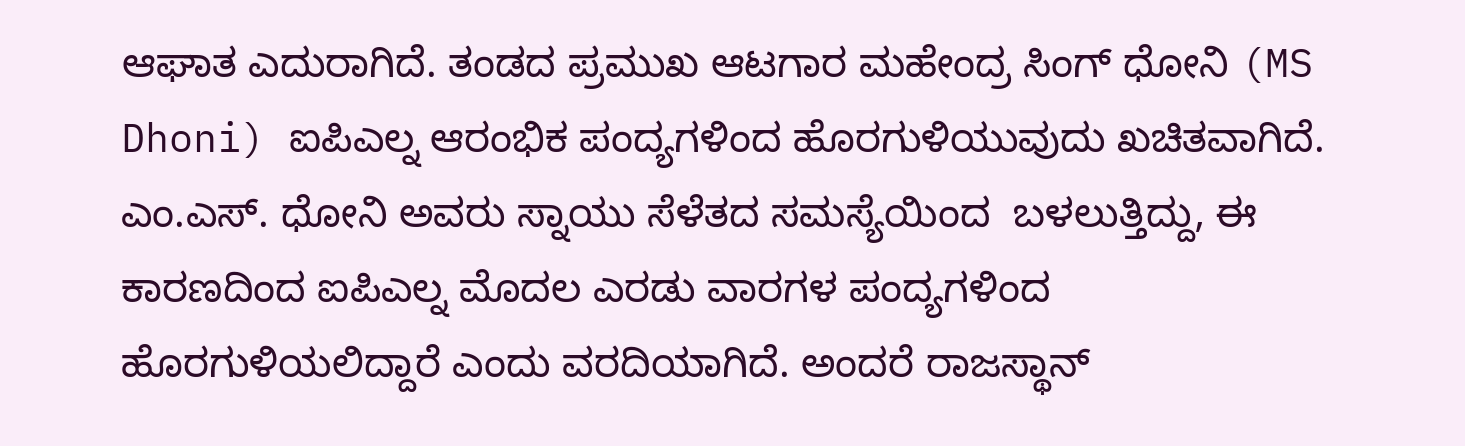ಆಘಾತ ಎದುರಾಗಿದೆ. ತಂಡದ ಪ್ರಮುಖ ಆಟಗಾರ ಮಹೇಂದ್ರ ಸಿಂಗ್ ಧೋನಿ (MS Dhoni) ಐಪಿಎಲ್ನ ಆರಂಭಿಕ ಪಂದ್ಯಗಳಿಂದ ಹೊರಗುಳಿಯುವುದು ಖಚಿತವಾಗಿದೆ. ಎಂ.ಎಸ್. ಧೋನಿ ಅವರು ಸ್ನಾಯು ಸೆಳೆತದ ಸಮಸ್ಯೆಯಿಂದ  ಬಳಲುತ್ತಿದ್ದು, ಈ ಕಾರಣದಿಂದ ಐಪಿಎಲ್ನ ಮೊದಲ ಎರಡು ವಾರಗಳ ಪಂದ್ಯಗಳಿಂದ ಹೊರಗುಳಿಯಲಿದ್ದಾರೆ ಎಂದು ವರದಿಯಾಗಿದೆ. ಅಂದರೆ ರಾಜಸ್ಥಾನ್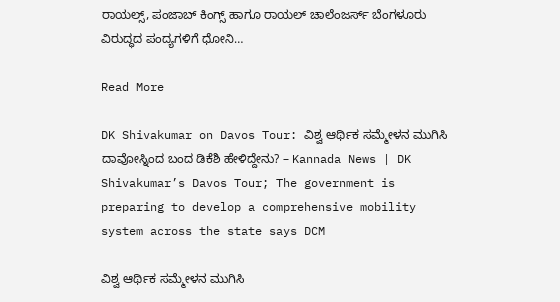ರಾಯಲ್ಸ್, ಪಂಜಾಬ್ ಕಿಂಗ್ಸ್ ಹಾಗೂ ರಾಯಲ್ ಚಾಲೆಂಜರ್ಸ್ ಬೆಂಗಳೂರು ವಿರುದ್ಧದ ಪಂದ್ಯಗಳಿಗೆ ಧೋನಿ…

Read More

DK Shivakumar on Davos Tour: ವಿಶ್ವ ಆರ್ಥಿಕ ಸಮ್ಮೇಳನ ಮುಗಿಸಿ ದಾವೋಸ್ನಿಂದ ಬಂದ ಡಿಕೆಶಿ ಹೇಳಿದ್ದೇನು? – Kannada News | DK Shivakumar’s Davos Tour; The government is preparing to develop a comprehensive mobility system across the state says DCM

ವಿಶ್ವ ಆರ್ಥಿಕ ಸಮ್ಮೇಳನ ಮುಗಿಸಿ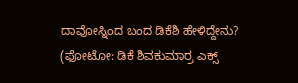ದಾವೋಸ್ನಿಂದ ಬಂದ ಡಿಕೆಶಿ ಹೇಳಿದ್ದೇನು? (ಫೋಟೋ: ಡಿಕೆ ಶಿವಕುಮಾರ್ರ ಎಕ್ಸ್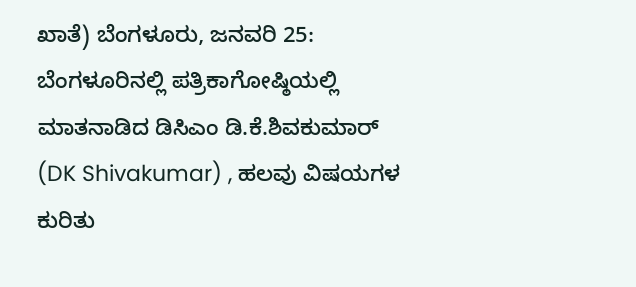ಖಾತೆ) ಬೆಂಗಳೂರು, ಜನವರಿ 25: ಬೆಂಗಳೂರಿನಲ್ಲಿ ಪತ್ರಿಕಾಗೋಷ್ಠಿಯಲ್ಲಿ ಮಾತನಾಡಿದ ಡಿಸಿಎಂ ಡಿ.ಕೆ.ಶಿವಕುಮಾರ್ (DK Shivakumar) , ಹಲವು ವಿಷಯಗಳ ಕುರಿತು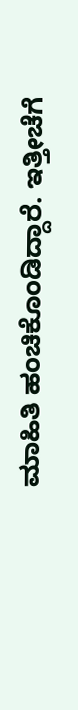ಮಾಹಿತಿ ಹಂಚಿಕೊಂಡಿದ್ದಾರೆ. ಇತ್ತೀಚೆಗೆ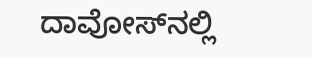ದಾವೋಸ್‌ನಲ್ಲಿ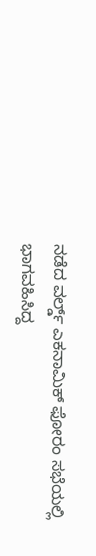ನಡೆದ ವರ್ಲ್ಡ್ ಎಕನಾಮಿಕ್ ಫೋರಂ ಸಭೆಯಲ್ಲಿ ಭಾಗವಹಿಸಿದ್ದ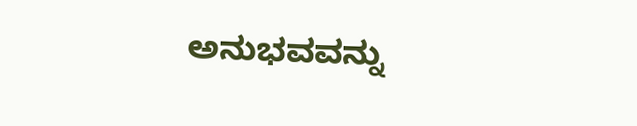ಅನುಭವವನ್ನು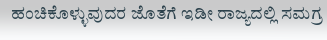ಹಂಚಿಕೊಳ್ಳುವುದರ ಜೊತೆಗೆ ಇಡೀ ರಾಜ್ಯದಲ್ಲಿ ಸಮಗ್ರ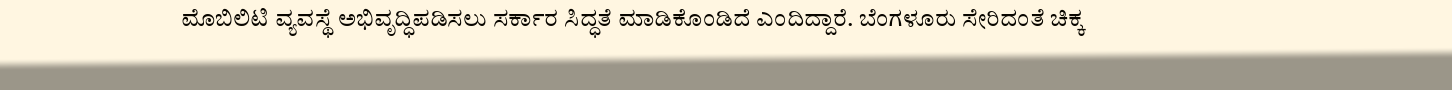ಮೊಬಿಲಿಟಿ ವ್ಯವಸ್ಥೆ ಅಭಿವೃದ್ಧಿಪಡಿಸಲು ಸರ್ಕಾರ ಸಿದ್ಧತೆ ಮಾಡಿಕೊಂಡಿದೆ ಎಂದಿದ್ದಾರೆ. ಬೆಂಗಳೂರು ಸೇರಿದಂತೆ ಚಿಕ್ಕ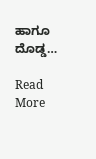ಹಾಗೂ ದೊಡ್ಡ…

Read More